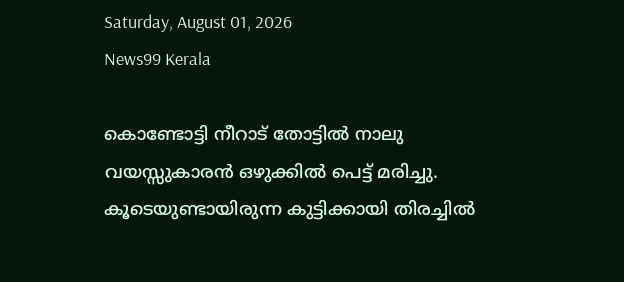Saturday, August 01, 2026
News99 Kerala

കൊണ്ടോട്ടി നീറാട് തോട്ടിൽ നാലു വയസ്സുകാരൻ ഒഴുക്കിൽ പെട്ട് മരിച്ചു. കൂടെയുണ്ടായിരുന്ന കുട്ടിക്കായി തിരച്ചിൽ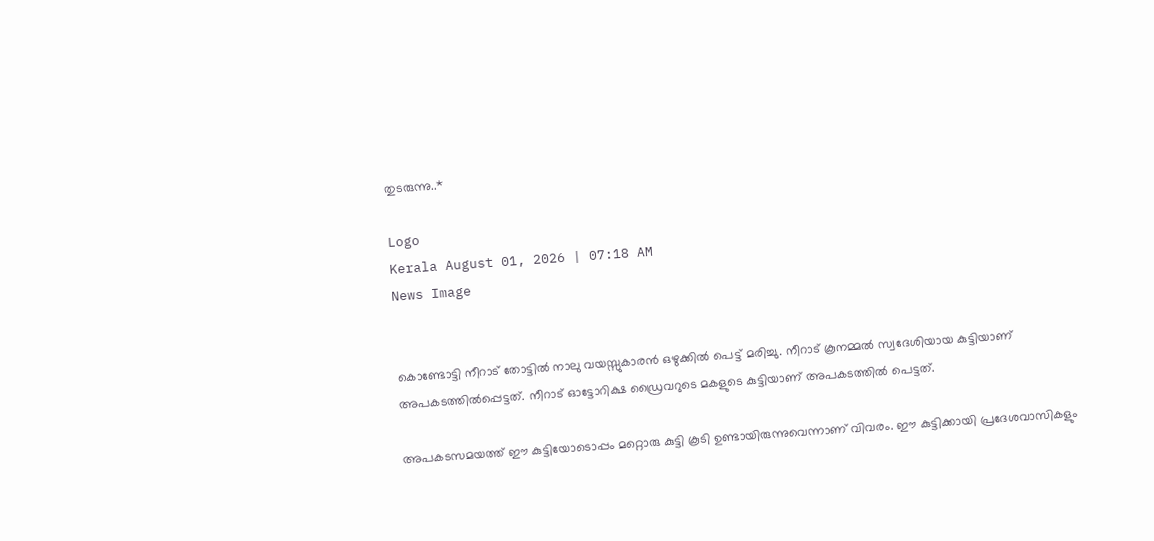തുടരുന്നു..*

Logo
Kerala August 01, 2026 | 07:18 AM
News Image


കൊണ്ടോട്ടി നീറാട് തോട്ടിൽ നാലു വയസ്സുകാരൻ ഒഴുക്കിൽ പെട്ട് മരിച്ചു. നീറാട് കൂനമ്മൽ സ്വദേശിയായ കുട്ടിയാണ് അപകടത്തിൽപ്പെട്ടത്. നീറാട് ഓട്ടോറിക്ഷ ഡ്രൈവറുടെ മകളുടെ കുട്ടിയാണ് അപകടത്തിൽ പെട്ടത്.

അപകടസമയത്ത് ഈ കുട്ടിയോടൊപ്പം മറ്റൊരു കുട്ടി കൂടി ഉണ്ടായിരുന്നുവെന്നാണ് വിവരം. ഈ കുട്ടിക്കായി പ്രദേശവാസികളും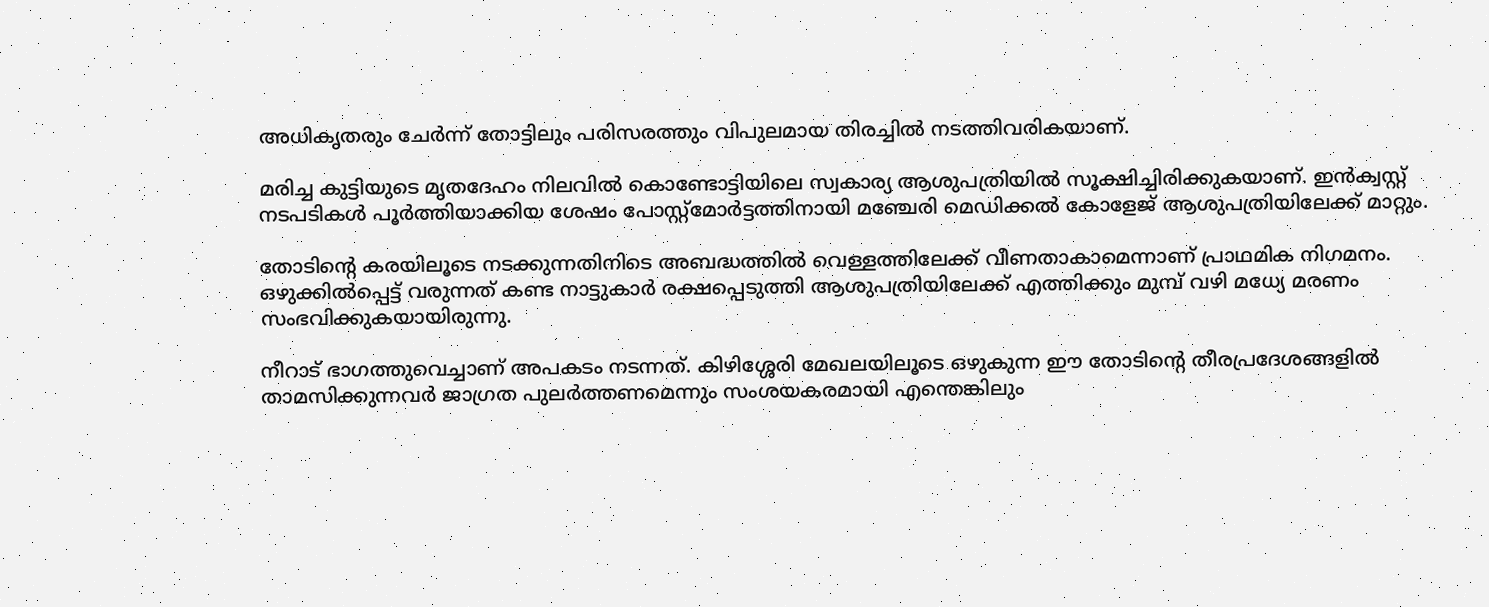അധികൃതരും ചേർന്ന് തോട്ടിലും പരിസരത്തും വിപുലമായ തിരച്ചിൽ നടത്തിവരികയാണ്.

മരിച്ച കുട്ടിയുടെ മൃതദേഹം നിലവിൽ കൊണ്ടോട്ടിയിലെ സ്വകാര്യ ആശുപത്രിയിൽ സൂക്ഷിച്ചിരിക്കുകയാണ്. ഇൻക്വസ്റ്റ് നടപടികൾ പൂർത്തിയാക്കിയ ശേഷം പോസ്റ്റ്‌മോർട്ടത്തിനായി മഞ്ചേരി മെഡിക്കൽ കോളേജ് ആശുപത്രിയിലേക്ക് മാറ്റും.

തോടിന്റെ കരയിലൂടെ നടക്കുന്നതിനിടെ അബദ്ധത്തിൽ വെള്ളത്തിലേക്ക് വീണതാകാമെന്നാണ് പ്രാഥമിക നിഗമനം. ഒഴുക്കിൽപ്പെട്ട് വരുന്നത് കണ്ട നാട്ടുകാർ രക്ഷപ്പെടുത്തി ആശുപത്രിയിലേക്ക് എത്തിക്കും മുമ്പ് വഴി മധ്യേ മരണം സംഭവിക്കുകയായിരുന്നു.

നീറാട് ഭാഗത്തുവെച്ചാണ് അപകടം നടന്നത്. കിഴിശ്ശേരി മേഖലയിലൂടെ ഒഴുകുന്ന ഈ തോടിന്റെ തീരപ്രദേശങ്ങളിൽ താമസിക്കുന്നവർ ജാഗ്രത പുലർത്തണമെന്നും സംശയകരമായി എന്തെങ്കിലും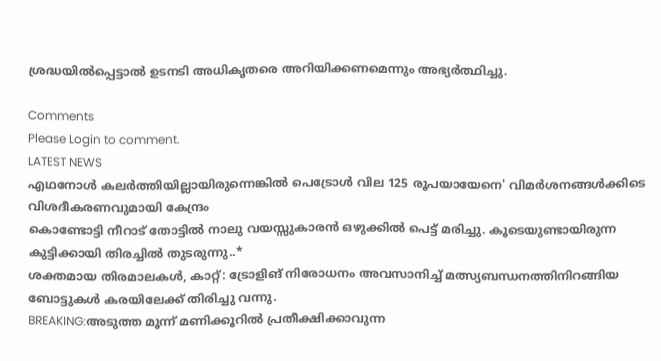ശ്രദ്ധയിൽപ്പെട്ടാൽ ഉടനടി അധികൃതരെ അറിയിക്കണമെന്നും അഭ്യർത്ഥിച്ചു.

Comments
Please Login to comment.
LATEST NEWS
എഥനോൾ കലർത്തിയില്ലായിരുന്നെങ്കിൽ പെട്രോൾ വില 125 രൂപയായേനെ' വിമർശനങ്ങൾക്കിടെ വിശദീകരണവുമായി കേന്ദ്രം
കൊണ്ടോട്ടി നീറാട് തോട്ടിൽ നാലു വയസ്സുകാരൻ ഒഴുക്കിൽ പെട്ട് മരിച്ചു. കൂടെയുണ്ടായിരുന്ന കുട്ടിക്കായി തിരച്ചിൽ തുടരുന്നു..*
ശക്തമായ തിരമാലകൾ, കാറ്റ്: ട്രോളിങ് നിരോധനം അവസാനിച്ച് മത്സ്യബന്ധനത്തിനിറങ്ങിയ ബോട്ടുകൾ കരയിലേക്ക് തിരിച്ചു വന്നു.
BREAKING:അടുത്ത മൂന്ന് മണിക്കൂറിൽ പ്രതീക്ഷിക്കാവുന്ന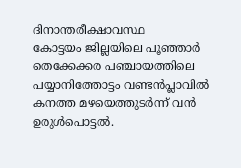ദിനാന്തരീക്ഷാവസ്ഥ
കോട്ടയം ജില്ലയിലെ പൂഞ്ഞാർ തെക്കേക്കര പഞ്ചായത്തിലെ പയ്യാനിത്തോട്ടം വണ്ടൻപ്ലാവിൽ കനത്ത മഴയെത്തുടർന്ന് വൻ ഉരുൾപൊട്ടൽ.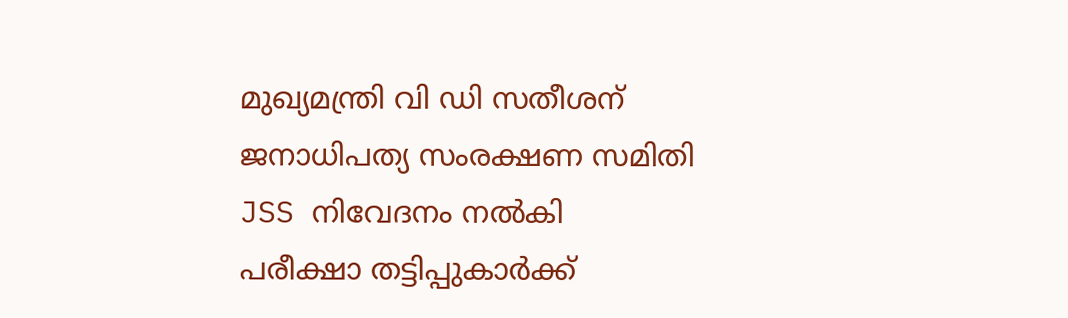മുഖ്യമന്ത്രി വി ഡി സതീശന് ജനാധിപത്യ സംരക്ഷണ സമിതി JSS നിവേദനം നൽകി
പരീക്ഷാ തട്ടിപ്പുകാർക്ക്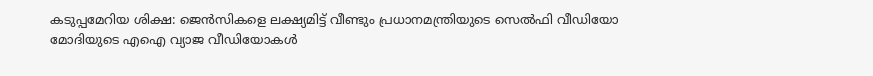കടുപ്പമേറിയ ശിക്ഷ: ജെൻസികളെ ലക്ഷ്യമിട്ട് വീണ്ടും പ്രധാനമന്ത്രിയുടെ സെൽഫി വീഡിയോ
മോദിയുടെ എഐ വ്യാജ വീഡിയോകൾ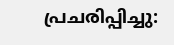പ്രചരിപ്പിച്ചു: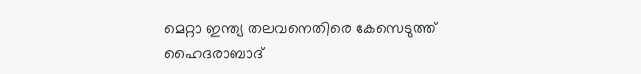മെറ്റാ ഇന്ത്യ തലവനെതിരെ കേസെടുത്ത് ഹൈദരാബാദ്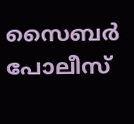സൈബർ പോലീസ്